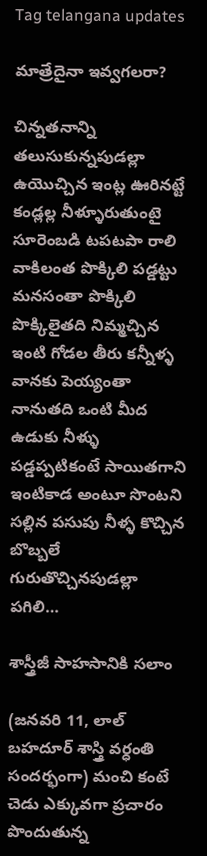Tag telangana updates

మాత్రేదైనా ఇవ్వగలరా?

చిన్నతనాన్ని తలుసుకున్నపుడల్లా ఉయొచ్చిన ఇంట్ల ఊరినట్టే కండ్లల్ల నీళ్ళూరుతుంటై సూరెంబడి టపటపా రాలి వాకిలంత పొక్కిలి పడ్డట్టు మనసంతా పొక్కిలి పొక్కిలైతది నిమ్మచ్చిన ఇంటి గోడల తీరు కన్నీళ్ళ వానకు పెయ్యంతా నానుతది ఒంటి మీద ఉడుకు నీళ్ళు పడ్డప్పటికంటే సాయితగాని ఇంటికాడ అంటూ సొంటని సల్లిన పసుపు నీళ్ళ కొచ్చిన బొబ్బలే గురుతొచ్చినపుడల్లా పగిలి…

శాస్త్రీజీ సాహసానికి సలాం

(జనవరి 11, లాల్ బహదూర్ శాస్త్రి వర్ధంతి సందర్భంగా) మంచి కంటే చెడు ఎక్కువగా ప్రచారం పొందుతున్న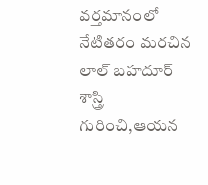వర్తమానంలో నేటితరం మరచిన లాల్ బహదూర్ శాస్త్రి గురించి,ఆయన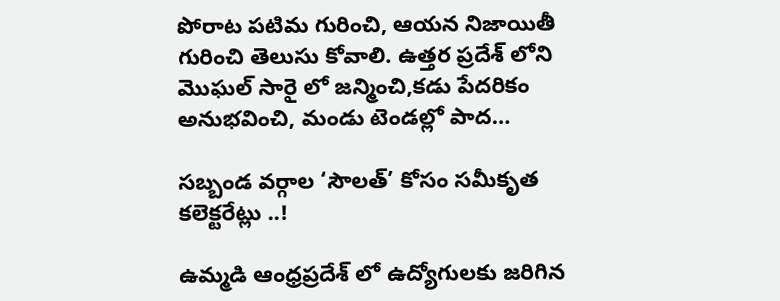పోరాట పటిమ గురించి, ఆయన నిజాయితీ గురించి తెలుసు కోవాలి. ఉత్తర ప్రదేశ్ లోని మొఘల్ సారై లో జన్మించి,కడు పేదరికం అనుభవించి, మండు టెండల్లో పాద…

సబ్బండ వర్గాల ‘సౌలత్’ కోసం సమీకృత కలెక్టరేట్లు ..!

ఉమ్మడి ఆంధ్రప్రదేశ్ లో ఉద్యోగులకు జరిగిన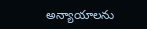అన్యాయాలను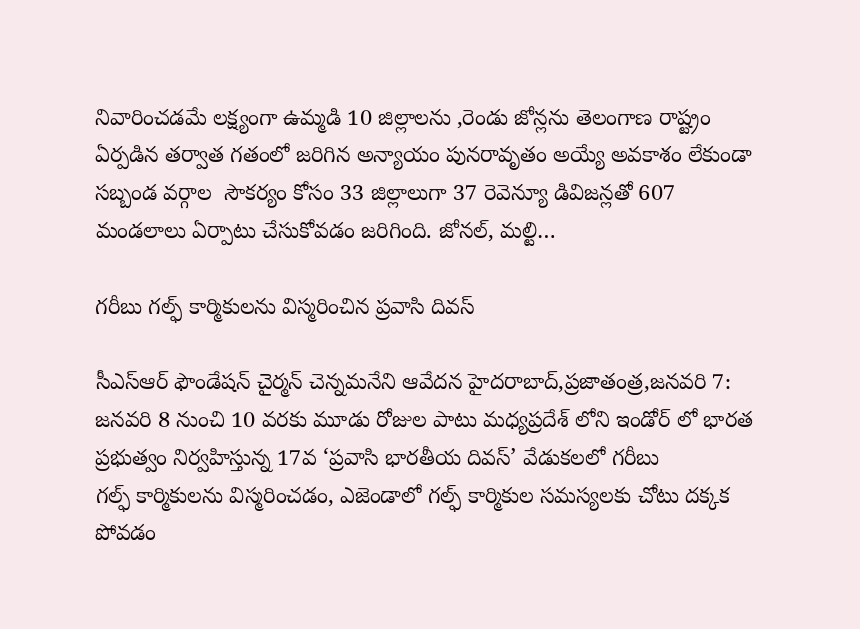నివారించడమే లక్ష్యంగా ఉమ్మడి 10 జిల్లాలను ,రెండు జోన్లను తెలంగాణ రాష్ట్రం ఏర్పడిన తర్వాత గతంలో జరిగిన అన్యాయం పునరావృతం అయ్యే అవకాశం లేకుండా సబ్బండ వర్గాల  సౌకర్యం కోసం 33 జిల్లాలుగా 37 రెవెన్యూ డివిజన్లతో 607 మండలాలు ఏర్పాటు చేసుకోవడం జరిగింది. జోనల్, మల్టి…

గరీబు గల్ఫ్ ‌కార్మికులను విస్మరించిన ప్రవాసి దివస్‌

సీఎస్‌ఆర్‌ ‌ఫౌండేషన్‌ ‌చైర్మన్‌ ‌చెన్నమనేని ఆవేదన హైదరాబాద్‌,ప్రజాతంత్ర,జనవరి 7: జనవరి 8 నుంచి 10 వరకు మూడు రోజుల పాటు మధ్యప్రదేశ్‌ ‌లోని ఇండోర్‌ ‌లో భారత ప్రభుత్వం నిర్వహిస్తున్న 17వ ‘ప్రవాసి భారతీయ దివస్‌’ వేడుకలలో గరీబు గల్ఫ్ ‌కార్మికులను విస్మరించడం, ఎజెండాలో గల్ఫ్ ‌కార్మికుల సమస్యలకు చోటు దక్కక పోవడం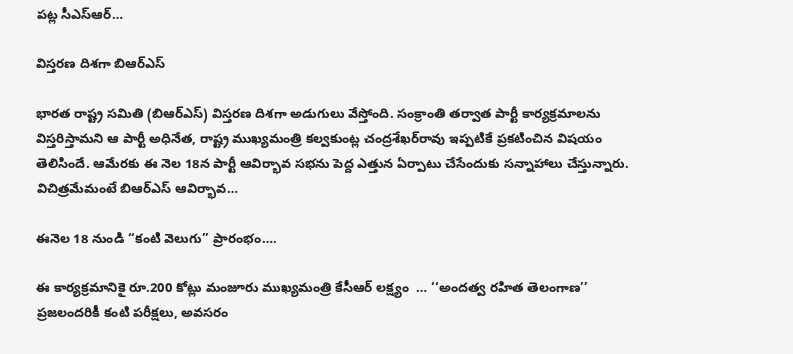పట్ల సీఎస్‌ఆర్‌…

విస్తరణ దిశగా బిఆర్‌ఎస్‌

భారత రాష్ట్ర సమితి (బిఆర్‌ఎస్‌) విస్తరణ దిశగా అడుగులు వేస్తోంది. సంక్రాంతి తర్వాత పార్టీ కార్యక్రమాలను విస్తరిస్తామని ఆ పార్టీ అధినేత, రాష్ట్ర ముఖ్యమంత్రి కల్వకుంట్ల చంద్రశేఖర్‌రావు ఇప్పటికే ప్రకటించిన విషయం తెలిసిందే. ఆమేరకు ఈ నెల 18న పార్టీ ఆవిర్భావ సభను పెద్ద ఎత్తున ఏర్పాటు చేసేందుకు సన్నాహాలు చేస్తున్నారు. విచిత్రమేమంటే బిఆర్‌ఎస్‌ ఆవిర్భావ…

ఈనెల 18 నుండి ‘‘కంటి వెలుగు’’ ప్రారంభం….

ఈ కార్యక్రమానికై రూ.200 కోట్లు మంజూరు ముఖ్యమంత్రి కేసీఆర్‌ ‌లక్ష్యం  … ‘‘అందత్వ రహిత తెలంగాణ’’ ప్రజలందరికీ కంటి పరీక్షలు, అవసరం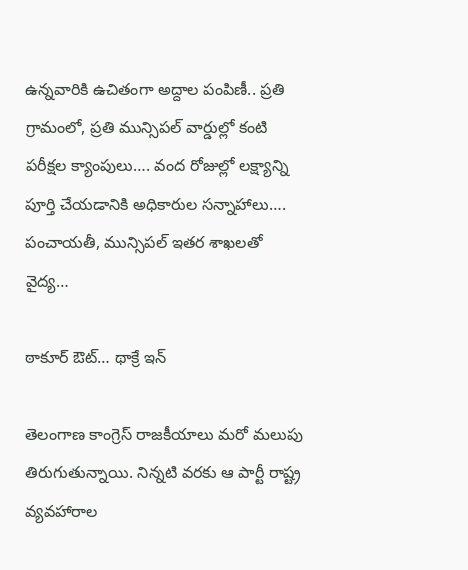ఉన్నవారికి ఉచితంగా అద్దాల పంపిణీ.. ప్రతి గ్రామంలో, ప్రతి మున్సిపల్‌ ‌వార్డుల్లో కంటి పరీక్షల క్యాంపులు…. వంద రోజుల్లో లక్ష్యాన్ని పూర్తి చేయడానికి అధికారుల సన్నాహాలు…. పంచాయతీ, మున్సిపల్‌ ఇతర శాఖలతో వైద్య…

ఠాకూర్‌ ఔట్‌… థాక్రే ఇన్‌

తెలంగాణ కాంగ్రెస్‌ ‌రాజకీయాలు మరో మలుపు తిరుగుతున్నాయి. నిన్నటి వరకు ఆ పార్టీ రాష్ట్ర వ్యవహారాల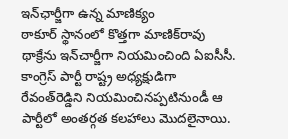ఇన్‌ఛార్జీగా ఉన్న మాణిక్యం ఠాకూర్‌ ‌స్థానంలో కొత్తగా మాణిక్‌రావు థాక్రేను ఇన్‌చార్జీగా నియమించింది ఏఐసీసీ. కాంగ్రెస్‌ ‌పార్టీ రాష్ట్ర అధ్యక్షుడిగా రేవంత్‌రెడ్డిని నియమించినప్పటినుండీ ఆ పార్టీలో అంతర్గత కలహాలు మొదలైనాయి.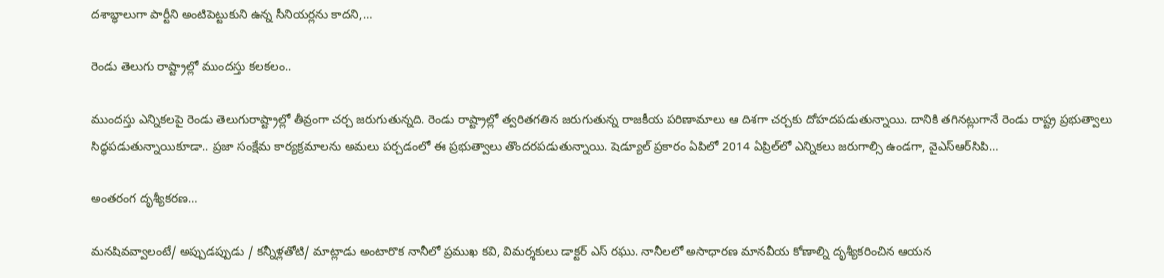దశాబ్ధాలుగా పార్టీని అంటిపెట్టుకుని ఉన్న సీనియర్లను కాదని,…

రెండు తెలుగు రాష్ట్రాల్లో ముందస్తు కలకలం..

ముందస్తు ఎన్నికలపై రెండు తెలుగురాష్ట్రాల్లో తీవ్రంగా చర్చ జరుగుతున్నది. రెండు రాష్ట్రాల్లో త్వరితగతిన జరుగుతున్న రాజకీయ పరిణామాలు ఆ దిశగా చర్చకు దోహదపడుతున్నాయి. దానికి తగినట్లుగానే రెండు రాష్ట్ర ప్రభుత్వాలు సిద్ధపడుతున్నాయికూడా.. ప్రజా సంక్షేమ కార్యక్రమాలను అమలు పర్చడంలో ఈ ప్రభుత్వాలు తొందరపడుతున్నాయి. షెడ్యూల్‌ ‌ప్రకారం ఏపిలో 2014 ఏప్రిల్‌లో ఎన్నికలు జరుగాల్సి ఉండగా, వైఎస్‌ఆర్‌సిపి…

అం‌తరంగ దృశ్యీకరణ…

మనషివవ్వాలంటే/ అప్పుడప్పుడు / కన్నీళ్లతోటి/ మాట్లాడు అంటారొక నానీలో ప్రముఖ కవి, విమర్శకులు డాక్టర్‌ ఎస్‌ ‌రఘు. నానీలలో అసాధారణ మానవీయ కోణాల్ని దృశ్యీకరించిన ఆయన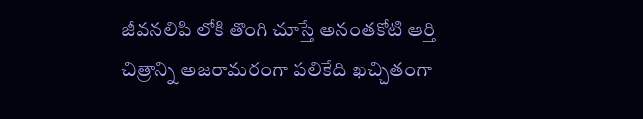జీవనలిపి లోకి తొంగి చూస్తే అనంతకోటి ఆర్తి చిత్రాన్ని అజరామరంగా పలికేది ఖచ్చితంగా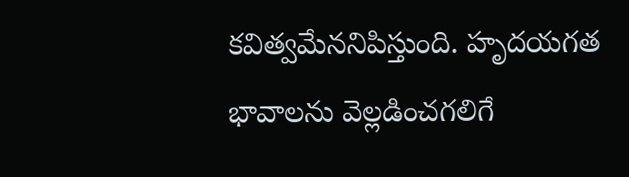కవిత్వమేననిపిస్తుంది. హృదయగత భావాలను వెల్లడించగలిగే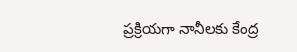ప్రక్రియగా నానీలకు కేంద్ర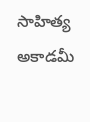సాహిత్య అకాడమీ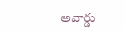అవార్డు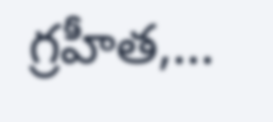గ్రహీత,…